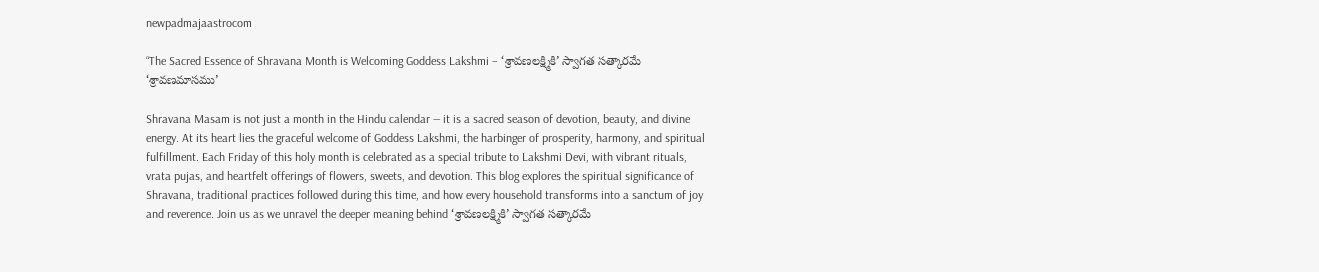newpadmajaastrocom

“The Sacred Essence of Shravana Month is Welcoming Goddess Lakshmi – ‘శ్రావణలక్ష్మికి’ స్వాగత సత్కారమే ‘శ్రావణమాసము’

Shravana Masam is not just a month in the Hindu calendar — it is a sacred season of devotion, beauty, and divine energy. At its heart lies the graceful welcome of Goddess Lakshmi, the harbinger of prosperity, harmony, and spiritual fulfillment. Each Friday of this holy month is celebrated as a special tribute to Lakshmi Devi, with vibrant rituals, vrata pujas, and heartfelt offerings of flowers, sweets, and devotion. This blog explores the spiritual significance of Shravana, traditional practices followed during this time, and how every household transforms into a sanctum of joy and reverence. Join us as we unravel the deeper meaning behind ‘శ్రావణలక్ష్మికి’ స్వాగత సత్కారమే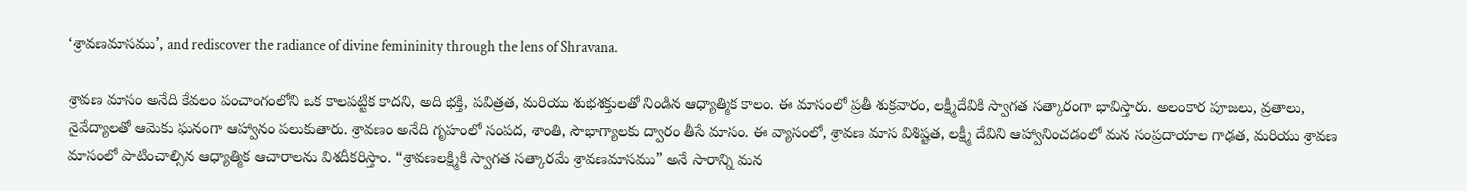‘శ్రావణమాసము’, and rediscover the radiance of divine femininity through the lens of Shravana.

శ్రావణ మాసం అనేది కేవలం పంచాంగంలోని ఒక కాలపట్టిక కాదని, అది భక్తి, పవిత్రత, మరియు శుభశక్తులతో నిండిన ఆధ్యాత్మిక కాలం. ఈ మాసంలో ప్రతీ శుక్రవారం, లక్ష్మీదేవికి స్వాగత సత్కారంగా భావిస్తారు. అలంకార పూజలు, వ్రతాలు, నైవేద్యాలతో ఆమెకు ఘనంగా ఆహ్వానం పలుకుతారు. శ్రావణం అనేది గృహంలో సంపద, శాంతి, సౌభాగ్యాలకు ద్వారం తీసే మాసం. ఈ వ్యాసంలో, శ్రావణ మాస విశిష్టత, లక్ష్మీ దేవిని ఆహ్వానించడంలో మన సంప్రదాయాల గాఢత, మరియు శ్రావణ మాసంలో పాటించాల్సిన ఆధ్యాత్మిక ఆచారాలను విశదీకరిస్తాం. “శ్రావణలక్ష్మికి స్వాగత సత్కారమే శ్రావణమాసము” అనే సారాన్ని మన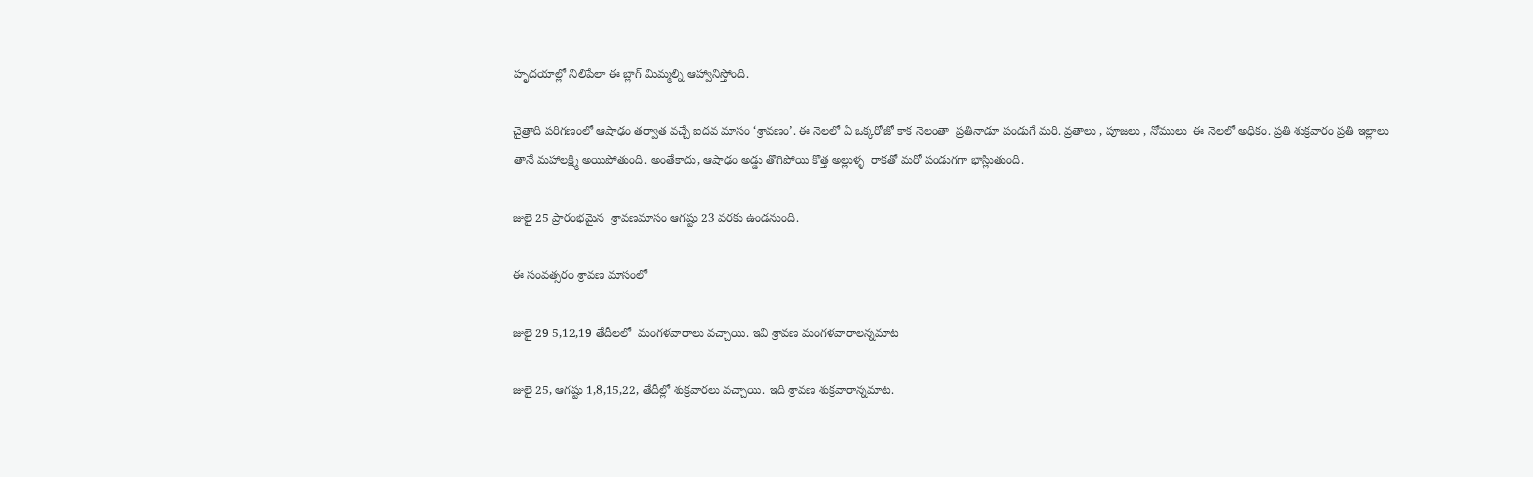హృదయాల్లో నిలిపేలా ఈ బ్లాగ్ మిమ్మల్ని ఆహ్వానిస్తోంది.

చైత్రాది పరిగణంలో ఆషాఢం తర్వాత వచ్చే ఐదవ మాసం ‘శ్రావణం’. ఈ నెలలో ఏ ఒక్కరోజో కాక నెలంతా  ప్రతినాడూ పండుగే మరి. వ్రతాలు , పూజలు , నోములు  ఈ నెలలో అధికం. ప్రతి శుక్రవారం ప్రతి ఇల్లాలు  తానే మహాలక్ష్మి అయిపోతుంది. అంతేకాదు, ఆషాఢం అడ్డు తొగిపోయి కొత్త అల్లుళ్ళ  రాకతో మరో పండుగగా భాస్లిుతుంది.

జులై 25 ప్రారంభమైన  శ్రావణమాసం ఆగష్టు 23 వరకు ఉండనుంది.

ఈ సంవత్సరం శ్రావణ మాసంలో

జులై 29 5,12,19 తేదీలలో  మంగళవారాలు వచ్చాయి. ఇవి శ్రావణ మంగళవారాలన్నమాట

జులై 25, ఆగష్టు 1,8,15,22, తేదీల్లో శుక్రవారలు వచ్చాయి. ఇది శ్రావణ శుక్రవారాన్నమాట.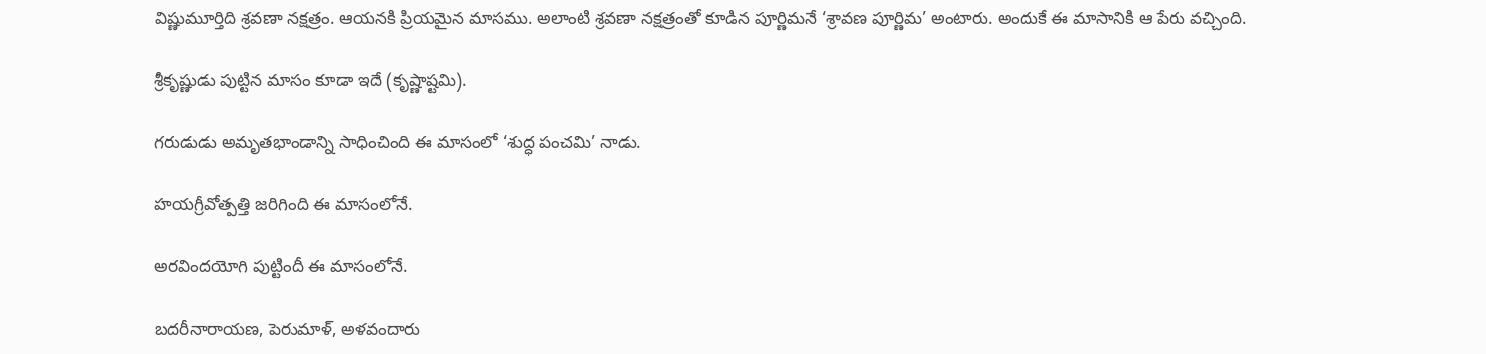విష్ణుమూర్తిది శ్రవణా నక్షత్రం. ఆయనకి ప్రియమైన మాసము. అలాంటి శ్రవణా నక్షత్రంతో కూడిన పూర్ణిమనే ‘శ్రావణ పూర్ణిమ’ అంటారు. అందుకే ఈ మాసానికి ఆ పేరు వచ్చింది.

శ్రీకృష్ణుడు పుట్టిన మాసం కూడా ఇదే (కృష్ణాష్టమి).

గరుడుడు అమృతభాండాన్ని సాధించింది ఈ మాసంలో ‘శుద్ధ పంచమి’ నాడు.

హయగ్రీవోత్పత్తి జరిగింది ఈ మాసంలోనే.

అరవిందయోగి పుట్టిందీ ఈ మాసంలోనే.

బదరీనారాయణ, పెరుమాళ్‌, అళవందారు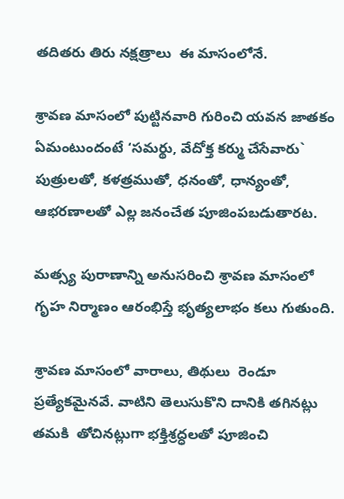తదితరు తిరు నక్షత్రాలు  ఈ మాసంలోనే.

శ్రావణ మాసంలో పుట్టినవారి గురించి యవన జాతకం ఏమంటుందంటే ‘సమర్థు, వేదోక్త కర్ము చేసేవారు` పుత్రులతో, కళత్రముతో, ధనంతో, ధాన్యంతో, ఆభరణాలతో ఎల్ల జనంచేత పూజింపబడుతారట.

మత్స్య పురాణాన్ని అనుసరించి శ్రావణ మాసంలో గృహ నిర్మాణం ఆరంభిస్తే భృత్యలాభం కలు గుతుంది.

శ్రావణ మాసంలో వారాలు, తిథులు  రెండూ ప్రత్యేకమైనవే. వాటిని తెలుసుకొని దానికి తగినట్లు  తమకి  తోచినట్లుగా భక్తిశ్రద్ధలతో పూజించి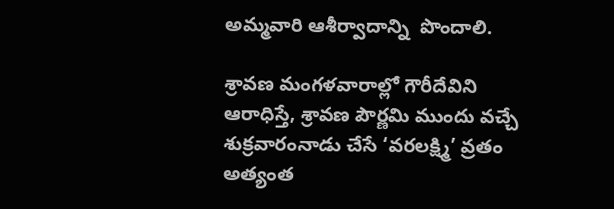అమ్మవారి ఆశీర్వాదాన్ని  పొందాలి.

శ్రావణ మంగళవారాల్లో గౌరీదేవిని ఆరాధిస్తే, శ్రావణ పౌర్ణమి ముందు వచ్చే శుక్రవారంనాడు చేసే ‘వరలక్ష్మి’ వ్రతం అత్యంత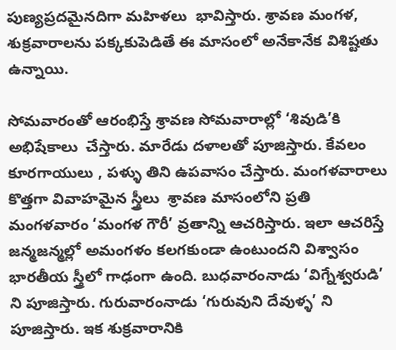పుణ్యప్రదమైనదిగా మహిళలు  భావిస్తారు. శ్రావణ మంగళ, శుక్రవారాలను పక్కకుపెడితే ఈ మాసంలో అనేకానేక విశిష్టతు ఉన్నాయి.

సోమవారంతో ఆరంభిస్తే శ్రావణ సోమవారాల్లో ‘శివుడి’కి అభిషేకాలు  చేస్తారు. మారేడు దళాలతో పూజిస్తారు. కేవలం  కూరగాయులు , పళ్ళు తిని ఉపవాసం చేస్తారు. మంగళవారాలు  కొత్తగా వివాహమైన స్త్రీలు  శ్రావణ మాసంలోని ప్రతి మంగళవారం ‘మంగళ గౌరీ’ వ్రతాన్ని ఆచరిస్తారు. ఇలా ఆచరిస్తే జన్మజన్మల్లో అమంగళం కలగకుండా ఉంటుందని విశ్వాసం భారతీయ స్త్రీలో గాఢంగా ఉంది. బుధవారంనాడు ‘విగ్నేశ్వరుడి’ ని పూజిస్తారు. గురువారంనాడు ‘గురువుని దేవుళ్ళ’ ని పూజిస్తారు. ఇక శుక్రవారానికి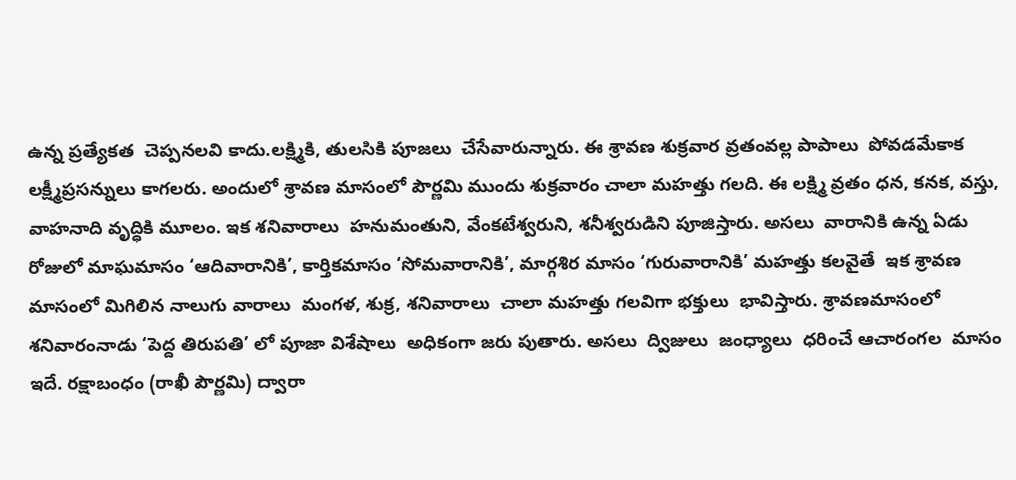ఉన్న ప్రత్యేకత  చెప్పనలవి కాదు.లక్ష్మికి, తులసికి పూజలు  చేసేవారున్నారు. ఈ శ్రావణ శుక్రవార వ్రతంవల్ల పాపాలు  పోవడమేకాక లక్ష్మీప్రసన్నులు కాగలరు. అందులో శ్రావణ మాసంలో పౌర్ణమి ముందు శుక్రవారం చాలా మహత్తు గలది. ఈ లక్ష్మి వ్రతం ధన, కనక, వస్తు, వాహనాది వృద్ధికి మూలం. ఇక శనివారాలు  హనుమంతుని, వేంకటేశ్వరుని, శనీశ్వరుడిని పూజిస్తారు. అసలు  వారానికి ఉన్న ఏడు రోజులో మాఘమాసం ‘ఆదివారానికి’, కార్తికమాసం ‘సోమవారానికి’, మార్గశిర మాసం ‘గురువారానికి’ మహత్తు కలవైతే  ఇక శ్రావణ మాసంలో మిగిలిన నాలుగు వారాలు  మంగళ, శుక్ర, శనివారాలు  చాలా మహత్తు గలవిగా భక్తులు  భావిస్తారు. శ్రావణమాసంలో శనివారంనాడు ‘పెద్ద తిరుపతి’ లో పూజా విశేషాలు  అధికంగా జరు పుతారు. అసలు  ద్విజులు  జంధ్యాలు  ధరించే ఆచారంగల  మాసం ఇదే. రక్షాబంధం (రాఖీ పౌర్ణమి) ద్వారా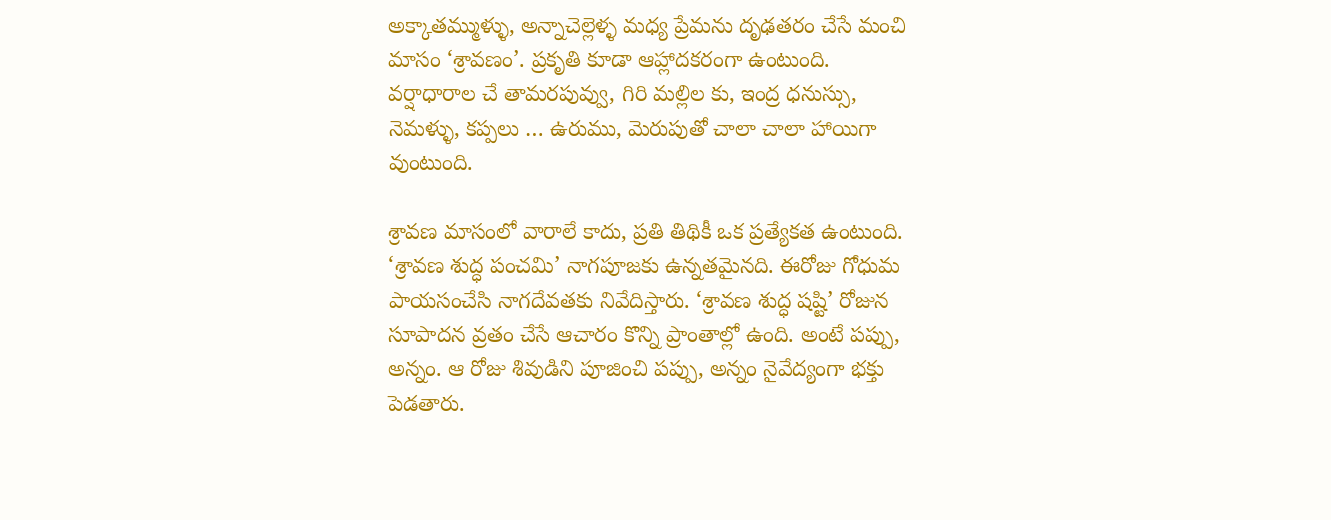అక్కాతమ్ముళ్ళు, అన్నాచెల్లెళ్ళ మధ్య ప్రేమను దృఢతరం చేసే మంచి మాసం ‘శ్రావణం’. ప్రకృతి కూడా ఆహ్లాదకరంగా ఉంటుంది. వర్షాధారాల చే తామరపువ్వు, గిరి మల్లిల కు, ఇంద్ర ధనుస్సు, నెమళ్ళు, కప్పలు … ఉరుము, మెరుపుతో చాలా చాలా హాయిగా వుంటుంది.

శ్రావణ మాసంలో వారాలే కాదు, ప్రతి తిథికీ ఒక ప్రత్యేకత ఉంటుంది. ‘శ్రావణ శుద్ధ పంచమి’ నాగపూజకు ఉన్నతమైనది. ఈరోజు గోధుమ పాయసంచేసి నాగదేవతకు నివేదిస్తారు. ‘శ్రావణ శుద్ధ షష్టి’ రోజున సూపాదన వ్రతం చేసే ఆచారం కొన్ని ప్రాంతాల్లో ఉంది. అంటే పప్పు, అన్నం. ఆ రోజు శివుడిని పూజించి పప్పు, అన్నం నైవేద్యంగా భక్తు పెడతారు.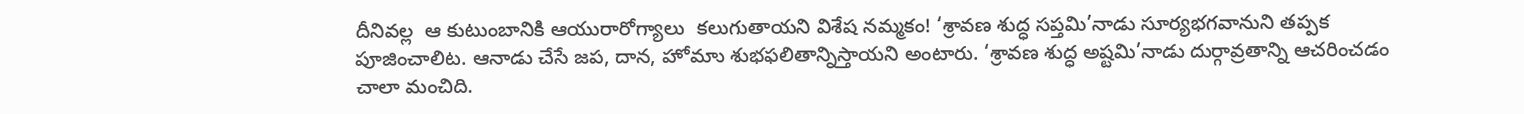దీనివల్ల  ఆ కుటుంబానికి ఆయురారోగ్యాలు  కలుగుతాయని విశేష నమ్మకం! ‘శ్రావణ శుద్ధ సప్తమి’నాడు సూర్యభగవానుని తప్పక పూజించాలిట. ఆనాడు చేసే జప, దాన, హోమాు శుభఫలితాన్నిస్తాయని అంటారు. ‘శ్రావణ శుద్ధ అష్టమి’నాడు దుర్గావ్రతాన్ని ఆచరించడం చాలా మంచిది.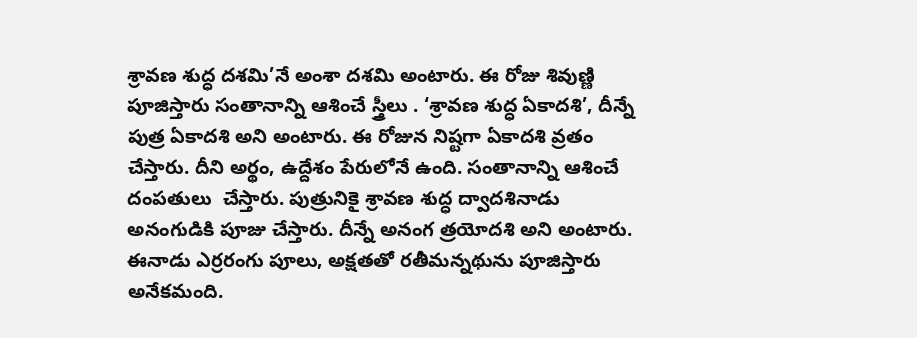శ్రావణ శుద్ధ దశమి’నే అంశా దశమి అంటారు. ఈ రోజు శివుణ్ణి పూజిస్తారు సంతానాన్ని ఆశించే స్త్రీలు . ‘శ్రావణ శుద్ధ ఏకాదశి’, దీన్నే పుత్ర ఏకాదశి అని అంటారు. ఈ రోజున నిష్టగా ఏకాదశి వ్రతం చేస్తారు. దీని అర్థం, ఉద్దేశం పేరులోనే ఉంది. సంతానాన్ని ఆశించే దంపతులు  చేస్తారు. పుత్రునికై శ్రావణ శుద్ధ ద్వాదశినాడు అనంగుడికి పూజు చేస్తారు. దీన్నే అనంగ త్రయోదశి అని అంటారు. ఈనాడు ఎర్రరంగు పూలు, అక్షతతో రతీమన్నథును పూజిస్తారు అనేకమంది.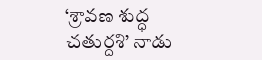‘శ్రావణ శుద్ధ చతుర్దశి’ నాడు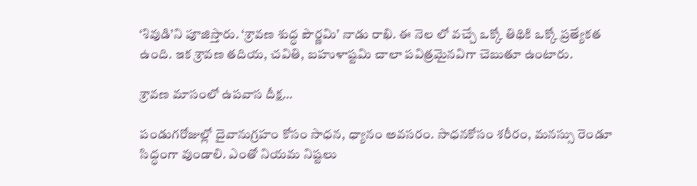‘శివుడి’ని పూజిస్తారు. ‘శ్రావణ శుద్ధ పౌర్ణమి’ నాడు రాఖి. ఈ నెల లో వచ్చే ఒక్కో తిథికి ఒక్కో ప్రత్యేకత ఉంది. ఇక శ్రావణ తదియ, చవితి, బహుళాష్టమి చాలా పవిత్రమైనవిగా చెబుతూ ఉంటారు.

శ్రావణ మాసంలో ఉపవాస దీక్ష…

పండుగరోజుల్లో దైవానుగ్రహం కోసం సాధన, ధ్యానం అవసరం. సాధనకోసం శరీరం, మనస్సు రెండూ సిద్ధంగా వుండాలి. ఎంతో నియమ నిష్టలు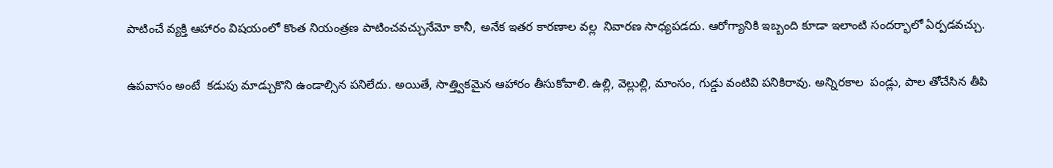పాటించే వ్యక్తి ఆహారం విషయంలో కొంత నియంత్రణ పాటించవచ్చునేమో కానీ, అనేక ఇతర కారణాల వల్ల  నివారణ సాధ్యపడదు. ఆరోగ్యానికి ఇబ్బంది కూడా ఇలాంటి సందర్భాలో ఏర్పడవచ్చు.

ఉపవాసం అంటే  కడుపు మాడ్చుకొని ఉండాల్సిన పనిలేదు. అయితే, సాత్త్వికమైన ఆహారం తీసుకోవాలి. ఉల్లి, వెల్లుల్లి, మాంసం, గుడ్డు వంటివి పనికిరావు. అన్నిరకాల  పండ్లు, పాల తోచేసిన తీపి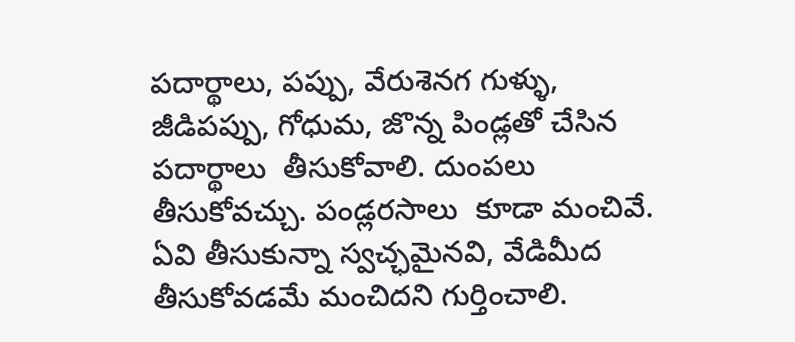పదార్థాలు, పప్పు, వేరుశెనగ గుళ్ళు, జీడిపప్పు, గోధుమ, జొన్న పిండ్లతో చేసిన పదార్థాలు  తీసుకోవాలి. దుంపలు  తీసుకోవచ్చు. పండ్లరసాలు  కూడా మంచివే. ఏవి తీసుకున్నా స్వచ్ఛమైనవి, వేడిమీద తీసుకోవడమే మంచిదని గుర్తించాలి.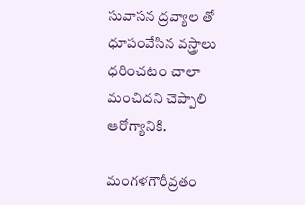సువాసన ద్రవ్యాల తో ధూపంవేసిన వస్త్రాలు  ధరించటం చాలా మంచిదని చెప్పాలి ఆరోగ్యానికి.

మంగళగౌరీవ్రతం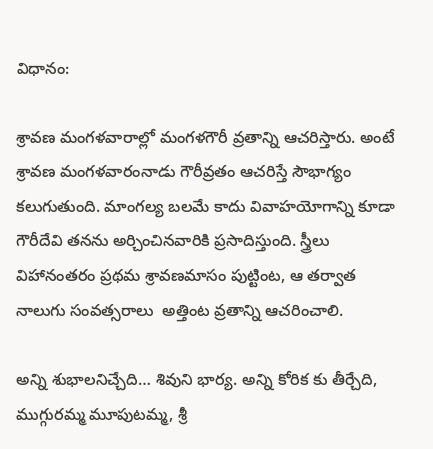విధానం:

శ్రావణ మంగళవారాల్లో మంగళగౌరీ వ్రతాన్ని ఆచరిస్తారు. అంటే శ్రావణ మంగళవారంనాడు గౌరీవ్రతం ఆచరిస్తే సౌభాగ్యం కలుగుతుంది. మాంగల్య బలమే కాదు వివాహయోగాన్ని కూడా గౌరీదేవి తనను అర్చించినవారికి ప్రసాదిస్తుంది. స్త్రీలు  విహానంతరం ప్రథమ శ్రావణమాసం పుట్టింట, ఆ తర్వాత నాలుగు సంవత్సరాలు  అత్తింట వ్రతాన్ని ఆచరించాలి.

అన్ని శుభాలనిచ్చేది… శివుని భార్య. అన్ని కోరిక కు తీర్చేది, ముగ్గురమ్మ మూపుటమ్మ, శ్రీ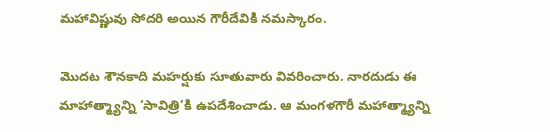మహావిష్ణువు సోదరి అయిన గౌరీదేవికి నమస్కారం.

మొదట శౌనకాది మహర్షుకు సూతువారు వివరించారు. నారదుడు ఈ మాహాత్మ్యాన్ని ‘సావిత్రి’కి ఉపదేశించాడు. ఆ మంగళగౌరీ మహాత్మ్యాన్ని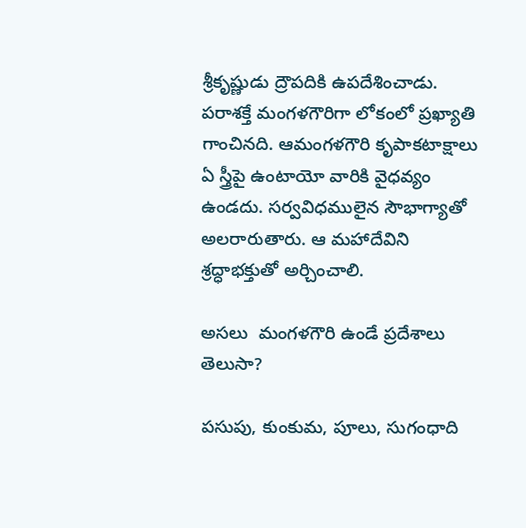శ్రీకృష్ణుడు ద్రౌపదికి ఉపదేశించాడు. పరాశక్తే మంగళగౌరిగా లోకంలో ప్రఖ్యాతి గాంచినది. ఆమంగళగౌరి కృపాకటాక్షాలు  ఏ స్త్రీపై ఉంటాయో వారికి వైధవ్యం ఉండదు. సర్వవిధములైన సౌభాగ్యాతో అలరారుతారు. ఆ మహాదేవిని శ్రద్ధాభక్తుతో అర్చించాలి.

అసలు  మంగళగౌరి ఉండే ప్రదేశాలు  తెలుసా?

పసుపు, కుంకుమ, పూలు, సుగంధాది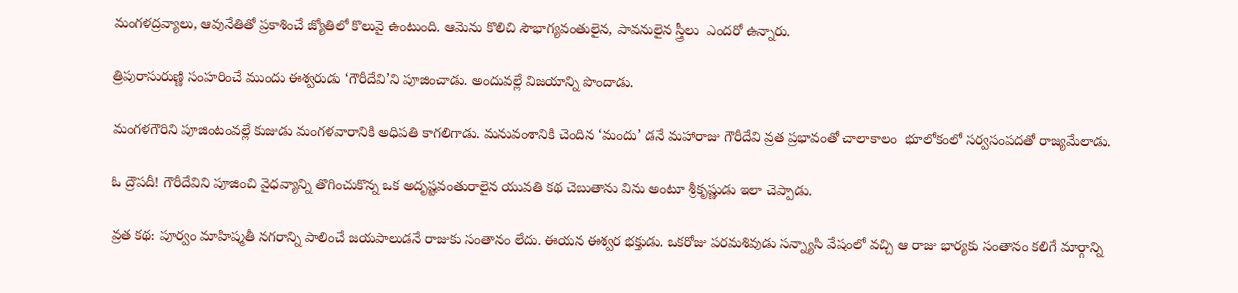మంగళద్రవ్యాలు, ఆవునేతితో ప్రకాశించే జ్యోతిలో కొలువై ఉంటుంది. ఆమెను కొలిచి సౌభాగ్యవంతులైన, పావనులైన స్త్రీలు  ఎందరో ఉన్నారు.

త్రిపురాసురుణ్ణి సంహరించే ముందు ఈశ్వరుడు ‘గౌరీదేవి’ని పూజించాడు. అందువల్లే విజయాన్ని పొందాడు.

మంగళగౌరిని పూజింటంవల్లే కుజుడు మంగళవారానికి అధిపతి కాగలిగాడు. మనువంశానికి చెందిన ‘మందు’ డనే మహారాజు గౌరీదేవి వ్రత ప్రభావంతో చాలాకాలం  భూలోకంలో సర్వసంపదతో రాజ్యమేలాడు.

ఓ ద్రౌపదీ! గౌరీదేవిని పూజించి వైధవ్యాన్ని తొగించుకొన్న ఒక అదృష్టవంతురాలైన యువతి కథ చెబుతాను విను అంటూ శ్రీకృష్ణుడు ఇలా చెప్పాడు.

వ్రత కథ: పూర్వం మాహిష్మతీ నగరాన్ని పాలించే జయపాలుడనే రాజుకు సంతానం లేదు. ఈయన ఈశ్వర భక్తుడు. ఒకరోజు పరమశివుడు సన్న్యాసి వేషంలో వచ్చి ఆ రాజు భార్యకు సంతానం కలిగే మార్గాన్ని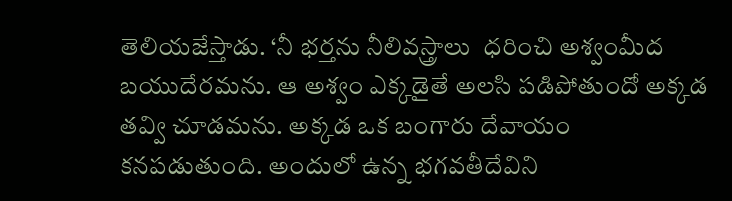తెలియజేస్తాడు. ‘నీ భర్తను నీలివస్త్రాలు  ధరించి అశ్వంమీద బయుదేరమను. ఆ అశ్వం ఎక్కడైతే అలసి పడిపోతుందో అక్కడ తవ్వి చూడమను. అక్కడ ఒక బంగారు దేవాయం కనపడుతుంది. అందులో ఉన్న భగవతీదేవిని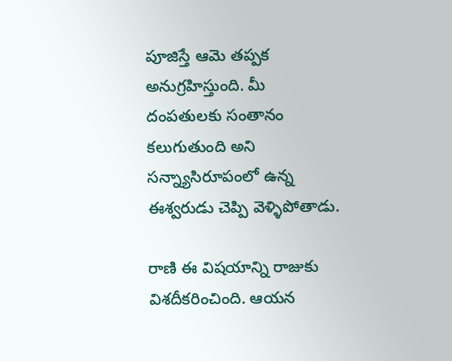పూజిస్తే ఆమె తప్పక అనుగ్రహిస్తుంది. మీ దంపతులకు సంతానం కలుగుతుంది అని సన్న్యాసిరూపంలో ఉన్న ఈశ్వరుడు చెప్పి వెళ్ళిపోతాడు.

రాణి ఈ విషయాన్ని రాజుకు విశదీకరించింది. ఆయన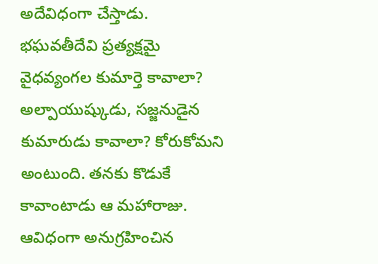అదేవిధంగా చేస్తాడు. భఘవతీదేవి ప్రత్యక్షమై వైధవ్యంగల కుమార్తె కావాలా? అల్పాయుష్కుడు, సజ్జనుడైన కుమారుడు కావాలా? కోరుకోమని అంటుంది. తనకు కొడుకే కావాంటాడు ఆ మహారాజు. ఆవిధంగా అనుగ్రహించిన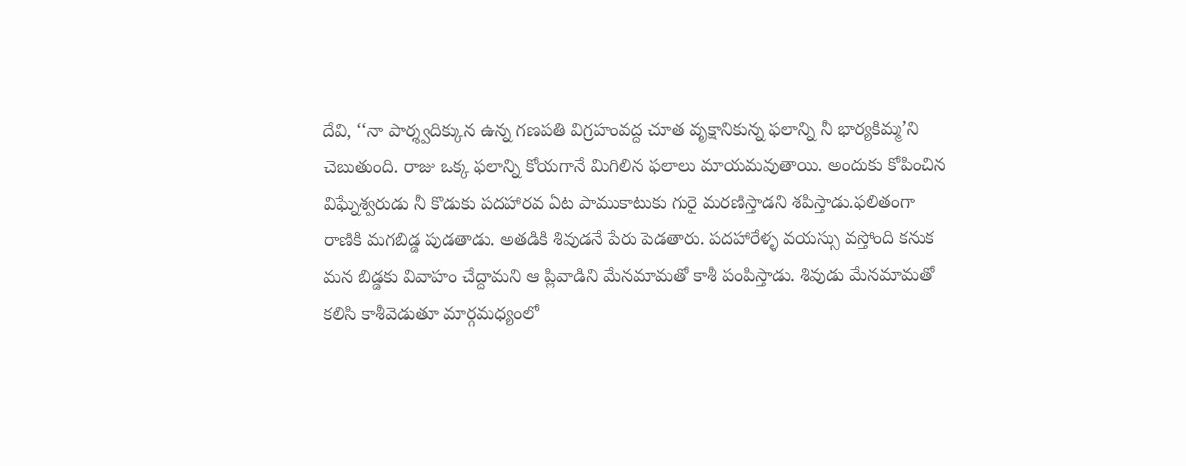దేవి, ‘‘నా పార్శ్వదిక్కున ఉన్న గణపతి విగ్రహంవద్ద చూత వృక్షానికున్న ఫలాన్ని నీ భార్యకిమ్మ’ని చెబుతుంది. రాజు ఒక్క ఫలాన్ని కోయగానే మిగిలిన ఫలాలు మాయమవుతాయి. అందుకు కోపించిన విఘ్నేశ్వరుడు నీ కొడుకు పదహారవ ఏట పాముకాటుకు గురై మరణిస్తాడని శపిస్తాడు.ఫలితంగా రాణికి మగబిడ్డ పుడతాడు. అతడికి శివుడనే పేరు పెడతారు. పదహారేళ్ళ వయస్సు వస్తోంది కనుక మన బిడ్డకు వివాహం చేద్దామని ఆ ప్లివాడిని మేనమామతో కాశీ పంపిస్తాడు. శివుడు మేనమామతో కలిసి కాశీవెడుతూ మార్గమధ్యంలో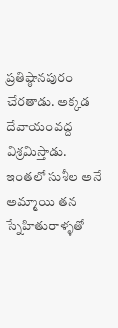ప్రతిష్ఠానపురం చేరతాడు. అక్కడ దేవాయంవద్ద విశ్రమిస్తాడు. ఇంతలో సుశీల అనే అమ్మాయి తన స్నేహితురాళ్ళతో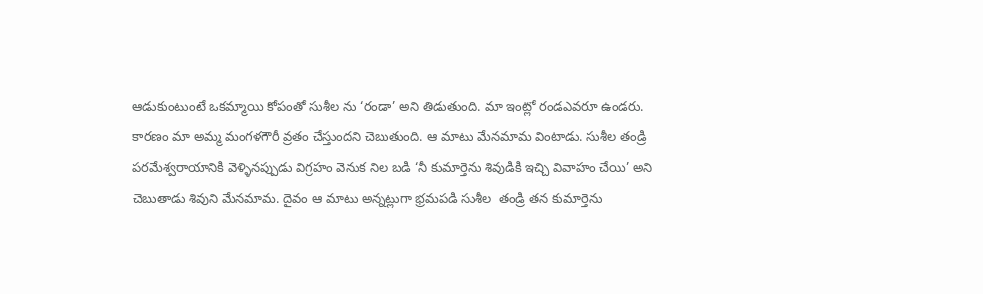ఆడుకుంటుంటే ఒకమ్మాయి కోపంతో సుశీల ను ‘రండా’ అని తిడుతుంది. మా ఇంట్లో రండఎవరూ ఉండరు. కారణం మా అమ్మ మంగళగౌరీ వ్రతం చేస్తుందని చెబుతుంది. ఆ మాటు మేనమామ వింటాడు. సుశీల తండ్రి పరమేశ్వరాయానికి వెళ్ళినప్పుడు విగ్రహం వెనుక నిల బడి ‘నీ కుమార్తెను శివుడికి ఇచ్చి వివాహం చేయి’ అని చెబుతాడు శివుని మేనమామ. దైవం ఆ మాటు అన్నట్లుగా భ్రమపడి సుశీల  తండ్రి తన కుమార్తెను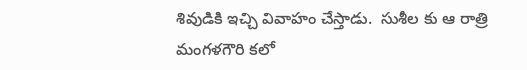శివుడికి ఇచ్చి వివాహం చేస్తాడు.  సుశీల కు ఆ రాత్రి మంగళగౌరి కలో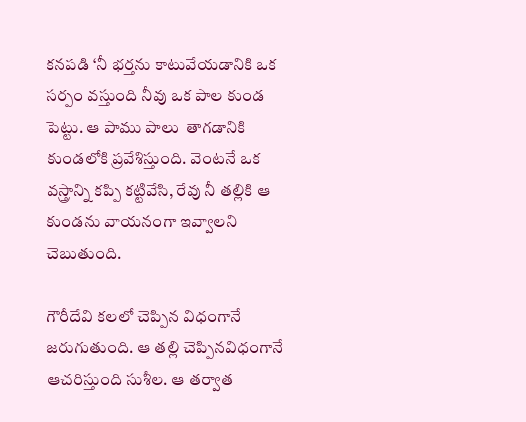కనపడి ‘నీ భర్తను కాటువేయడానికి ఒక సర్పం వస్తుంది నీవు ఒక పాల కుండ పెట్టు. ఆ పాము పాలు  తాగడానికి కుండలోకి ప్రవేశిస్తుంది. వెంటనే ఒక వస్త్రాన్ని కప్పి కట్టివేసి, రేవు నీ తల్లికి ఆ కుండను వాయనంగా ఇవ్వాలని చెబుతుంది.

గౌరీదేవి కలలో చెప్పిన విధంగానే జరుగుతుంది. ఆ తల్లి చెప్పినవిధంగానే ఆచరిస్తుంది సుశీల. ఆ తర్వాత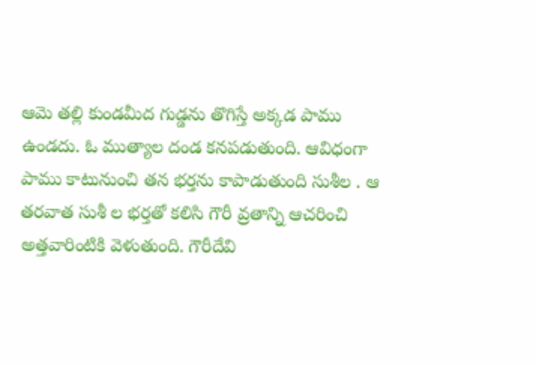ఆమె తల్లి కుండమీద గుడ్డను తొగిస్తే అక్కడ పాము ఉండదు. ఓ ముత్యాల దండ కనపడుతుంది. ఆవిధంగా పాము కాటునుంచి తన భర్తను కాపాడుతుంది సుశీల . ఆ తరవాత సుశీ ల భర్తతో కలిసి గౌరీ వ్రతాన్ని ఆచరించి అత్తవారింటికి వెళుతుంది. గౌరీదేవి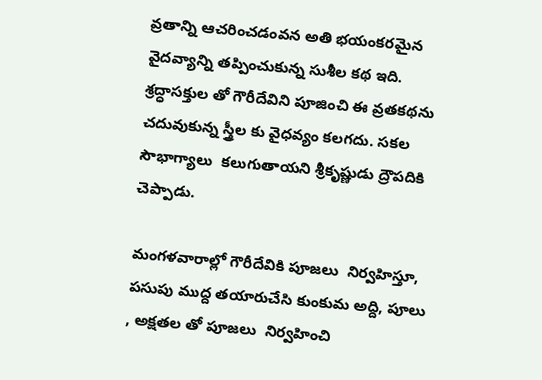వ్రతాన్ని ఆచరించడంవన అతి భయంకరమైన వైదవ్యాన్ని తప్పించుకున్న సుశీల కథ ఇది. శ్రద్ధాసక్తుల తో గౌరీదేవిని పూజించి ఈ వ్రతకథను చదువుకున్న స్త్రీల కు వైధవ్యం కలగదు. సకల  సౌభాగ్యాలు  కలుగుతాయని శ్రీకృష్ణుడు ద్రౌపదికి చెప్పాడు.

మంగళవారాల్లో గౌరీదేవికి పూజలు  నిర్వహిస్తూ, పసుపు ముద్ద తయారుచేసి కుంకుమ అద్ది, పూలు , అక్షతల తో పూజలు  నిర్వహించి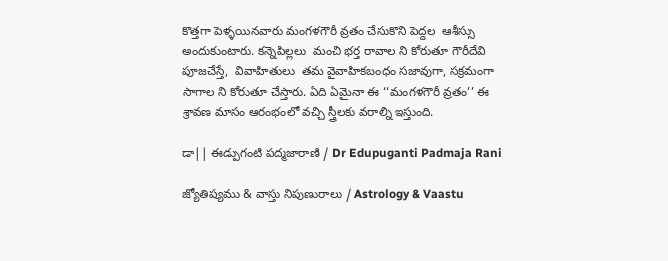కొత్తగా పెళ్ళయినవారు మంగళగౌరీ వ్రతం చేసుకొని పెద్దల  ఆశీస్సు అందుకుంటారు. కన్నెపిల్లలు  మంచి భర్త రావాల ని కోరుతూ గౌరీదేవి పూజచేస్తే,  వివాహితులు  తమ వైవాహికబంధం సజావుగా, సక్రమంగా సాగాల ని కోరుతూ చేస్తారు. ఏది ఏమైనా ఈ ‘‘మంగళగౌరీ వ్రతం’’ ఈ శ్రావణ మాసం ఆరంభంలో వచ్చి స్త్రీలకు వరాల్ని ఇస్తుంది.

డా|| ఈడ్పుగంటి పద్మజారాణి / Dr Edupuganti Padmaja Rani

జ్యోతిష్యము & వాస్తు నిపుణురాలు / Astrology & Vaastu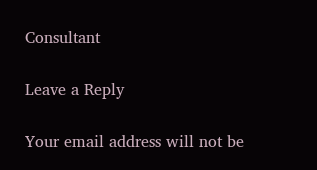Consultant

Leave a Reply

Your email address will not be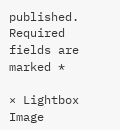published. Required fields are marked *

× Lightbox Image